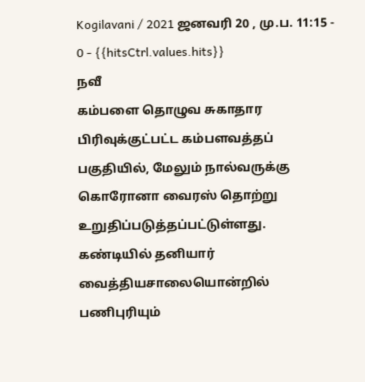Kogilavani / 2021 ஜனவரி 20 , மு.ப. 11:15 - 0 - {{hitsCtrl.values.hits}}
நவீ
கம்பளை தொழுவ சுகாதார பிரிவுக்குட்பட்ட கம்பளவத்தப் பகுதியில், மேலும் நால்வருக்கு கொரோனா வைரஸ் தொற்று உறுதிப்படுத்தப்பட்டுள்ளது.
கண்டியில் தனியார் வைத்தியசாலையொன்றில் பணிபுரியும்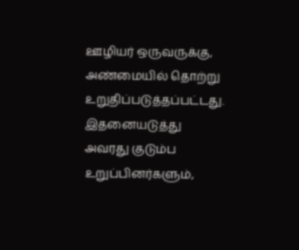ஊழியர் ஒருவருக்கு, அண்மையில் தொற்று உறுதிப்படுத்தப்பட்டது. இதனையடுத்து அவரது குடும்ப உறுப்பினர்களும்,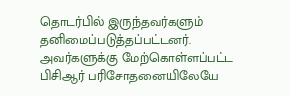தொடர்பில் இருந்தவர்களும் தனிமைப்படுத்தப்பட்டனர்.
அவர்களுக்கு மேற்கொள்ளப்பட்ட பிசிஆர் பரிசோதனையிலேயே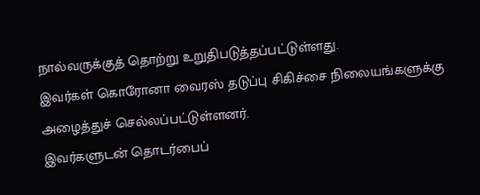நால்வருக்குத் தொற்று உறுதிபடுத்தப்பட்டுள்ளது.
இவர்கள் கொரோனா வைரஸ் தடுப்பு சிகிச்சை நிலையங்களுக்கு அழைத்துச் செல்லப்பட்டுள்ளனர்.
இவர்களுடன் தொடர்பைப்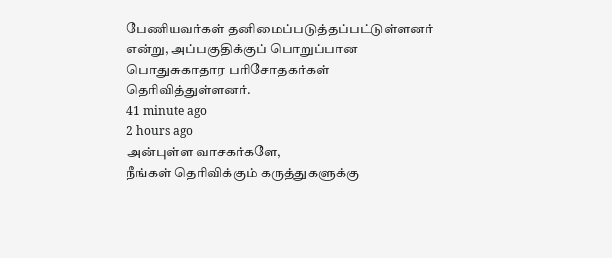பேணியவர்கள் தனிமைப்படுத்தப்பட்டுள்ளனர் என்று, அப்பகுதிக்குப் பொறுப்பான பொதுசுகாதார பரிசோதகர்கள் தெரிவித்துள்ளனர்.
41 minute ago
2 hours ago
அன்புள்ள வாசகர்களே,
நீங்கள் தெரிவிக்கும் கருத்துகளுக்கு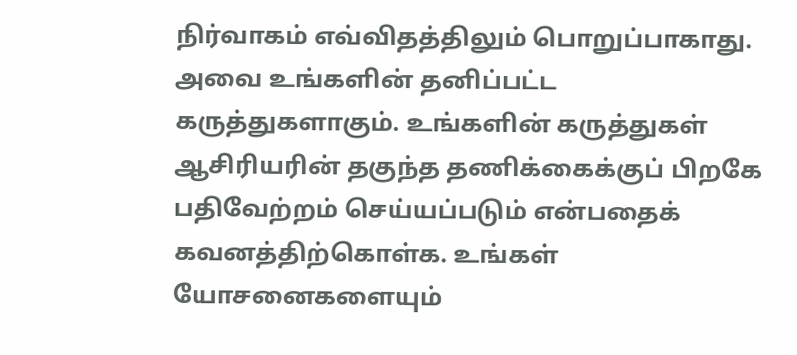நிர்வாகம் எவ்விதத்திலும் பொறுப்பாகாது. அவை உங்களின் தனிப்பட்ட கருத்துகளாகும். உங்களின் கருத்துகள் ஆசிரியரின் தகுந்த தணிக்கைக்குப் பிறகே பதிவேற்றம் செய்யப்படும் என்பதைக் கவனத்திற்கொள்க. உங்கள் யோசனைகளையும்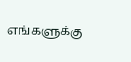எங்களுக்கு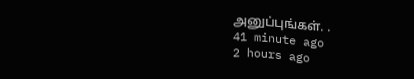அனுப்புங்கள். .
41 minute ago
2 hours ago